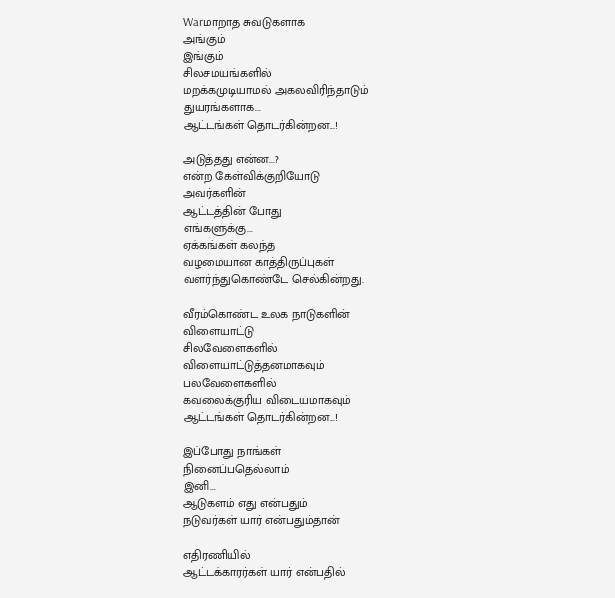Warமாறாத சுவடுகளாக
அங்கும்
இங்கும்
சிலசமயங்களில்
மறக்கமுடியாமல் அகலவிரிந்தாடும்
துயரங்களாக...
ஆட்டங்கள் தொடர்கின்றன...!

அடுத்தது என்ன...?
என்ற கேள்விக்குறியோடு
அவர்களின்
ஆட்டத்தின் போது
எங்களுக்கு...
ஏக்கங்கள் கலந்த
வழமையான காத்திருப்புகள்
வளர்ந்துகொண்டே செல்கின்றது.

வீரம்கொண்ட உலக நாடுகளின்
விளையாட்டு
சிலவேளைகளில்
விளையாட்டுத்தனமாகவும்
பலவேளைகளில்
கவலைக்குரிய விடையமாகவும்
ஆட்டங்கள் தொடர்கின்றன...!

இப்போது நாங்கள்
நினைப்பதெல்லாம்
இனி...
ஆடுகளம் எது என்பதும்
நடுவர்கள் யார் என்பதும்தான்

எதிரணியில்
ஆட்டக்காரர்கள் யார் என்பதில்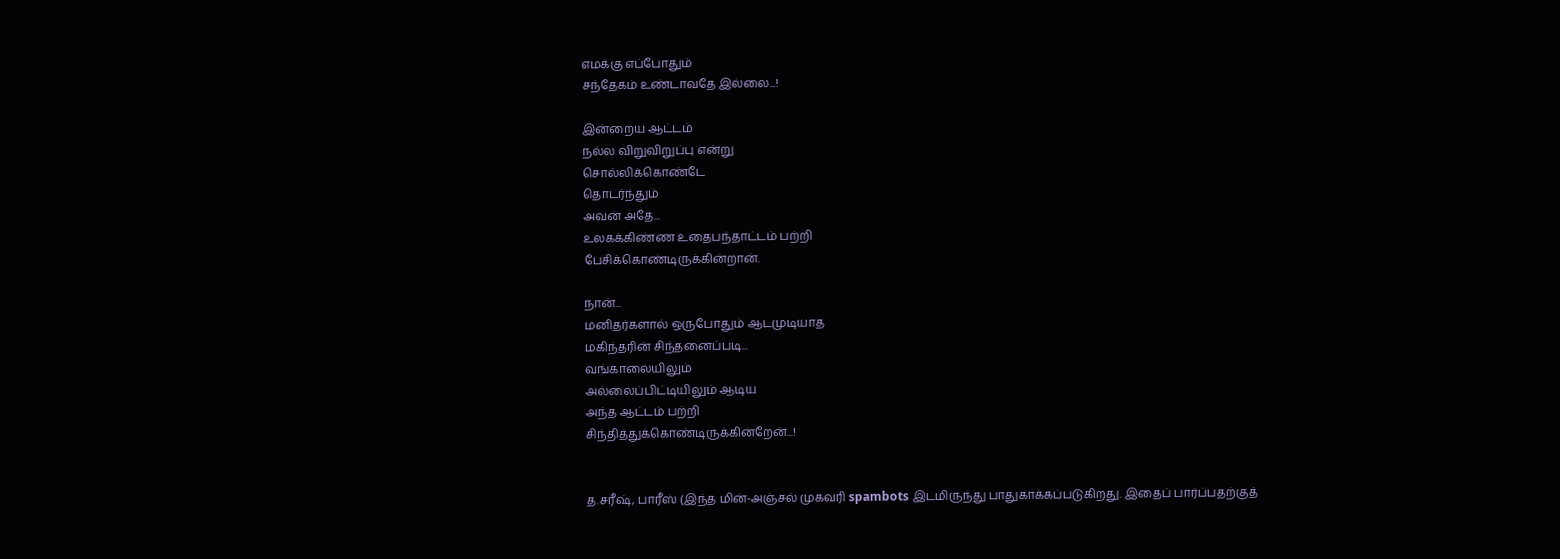எமக்கு எப்போதும்
சந்தேகம் உண்டாவதே இல்லை...!

இன்றைய ஆட்டம்
நல்ல விறுவிறுப்பு என்று
சொல்லிக்கொண்டே
தொடர்ந்தும்
அவன் அதே...
உலகக்கிண்ண உதைபந்தாட்டம் பற்றி
பேசிக்கொண்டிருக்கின்றான்.

நான்...
மனிதர்களால் ஒருபோதும் ஆடமுடியாத
மகிந்தரின் சிந்தனைப்படி...
வங்காலையிலும்
அல்லைப்பிட்டியிலும் ஆடிய
அந்த ஆட்டம் பற்றி
சிந்தித்துக்கொண்டிருக்கின்றேன்...!


த.சரீஷ், பாரீஸ் (இந்த மின்-அஞ்சல் முகவரி spambots இடமிருந்து பாதுகாக்கப்படுகிறது. இதைப் பார்ப்பதற்குத்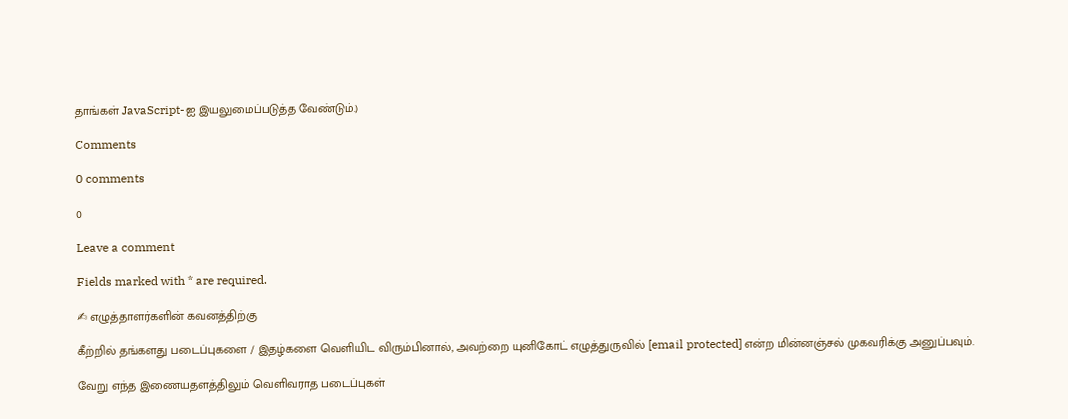தாங்கள் JavaScript-ஐ இயலுமைப்படுத்த வேண்டும்.)

Comments

0 comments

0

Leave a comment

Fields marked with * are required.

✍ எழுத்தாளர்களின் கவனத்திற்கு

கீற்றில் தங்களது படைப்புகளை / இதழ்களை வெளியிட விரும்பினால், அவற்றை யுனிகோட் எழுத்துருவில் [email protected] என்ற மின்னஞ்சல் முகவரிக்கு அனுப்பவும்.

வேறு எந்த இணையதளத்திலும் வெளிவராத படைப்புகள்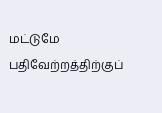மட்டுமே பதிவேற்றத்திற்குப்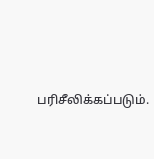பரிசீலிக்கப்படும்.